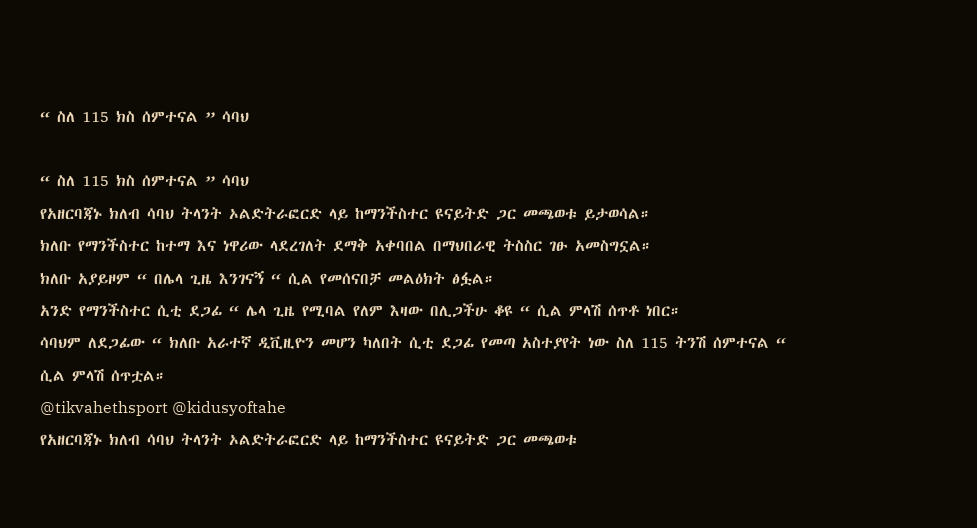“ ስለ 115 ክስ ሰምተናል ” ሳባህ

“ ስለ 115 ክስ ሰምተናል ” ሳባህ
የአዘርባጃኑ ክለብ ሳባህ ትላንት ኦልድትራፎርድ ላይ ከማንችስተር ዩናይትድ ጋር መጫወቱ ይታወሳል።
ክለቡ የማንችስተር ከተማ እና ነዋሪው ላደረገለት ደማቅ አቀባበል በማህበራዊ ትስስር ገፁ አመስግኗል።
ክለቡ አያይዞም “ በሌላ ጊዜ እንገናኝ “ ሲል የመሰናበቻ መልዕክት ፅፏል።
አንድ የማንችስተር ሲቲ ደጋፊ “ ሌላ ጊዜ የሚባል የለም እዛው በሊጋችሁ ቆዩ “ ሲል ምላሽ ሰጥቶ ነበር።
ሳባህም ለደጋፊው “ ክለቡ አራተኛ ዲቪዚዮን መሆን ካለበት ሲቲ ደጋፊ የመጣ አስተያየት ነው ስለ 115 ትንሽ ሰምተናል “ ሲል ምላሽ ሰጥቷል።
@tikvahethsport @kidusyoftahe
የአዘርባጃኑ ክለብ ሳባህ ትላንት ኦልድትራፎርድ ላይ ከማንችስተር ዩናይትድ ጋር መጫወቱ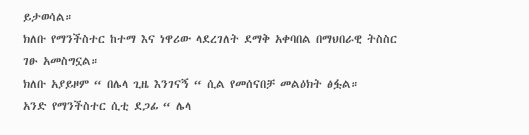ይታወሳል።
ክለቡ የማንችስተር ከተማ እና ነዋሪው ላደረገለት ደማቅ አቀባበል በማህበራዊ ትስስር ገፁ አመስግኗል።
ክለቡ አያይዞም “ በሌላ ጊዜ እንገናኝ “ ሲል የመሰናበቻ መልዕክት ፅፏል።
አንድ የማንችስተር ሲቲ ደጋፊ “ ሌላ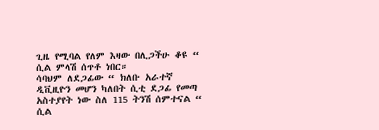ጊዜ የሚባል የለም እዛው በሊጋችሁ ቆዩ “ ሲል ምላሽ ሰጥቶ ነበር።
ሳባህም ለደጋፊው “ ክለቡ አራተኛ ዲቪዚዮን መሆን ካለበት ሲቲ ደጋፊ የመጣ አስተያየት ነው ስለ 115 ትንሽ ሰምተናል “ ሲል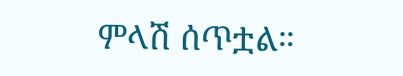ምላሽ ሰጥቷል።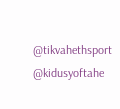@tikvahethsport @kidusyoftahe